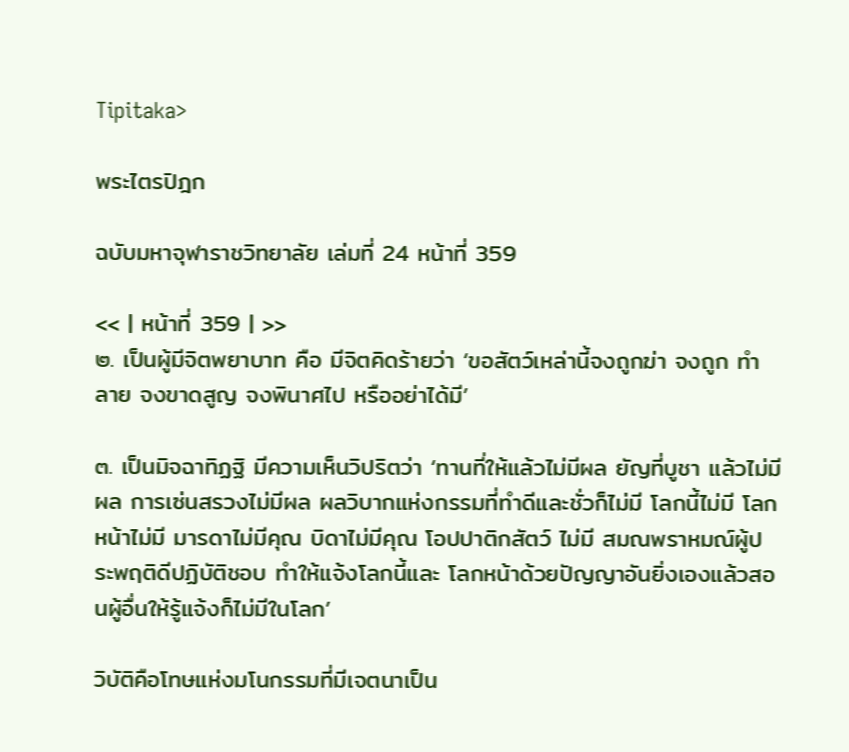Tipitaka>

พระไตรปิฎก

ฉบับมหาจุฬาราชวิทยาลัย เล่มที่ 24 หน้าที่ 359

<< | หน้าที่ 359 | >>
๒. เป็นผู้มีจิตพยาบาท คือ มีจิตคิดร้ายว่า ‘ขอสัตว์เหล่านี้จงถูกฆ่า จงถูก ทำลาย จงขาดสูญ จงพินาศไป หรืออย่าได้มี’

๓. เป็นมิจฉาทิฏฐิ มีความเห็นวิปริตว่า ‘ทานที่ให้แล้วไม่มีผล ยัญที่บูชา แล้วไม่มีผล การเซ่นสรวงไม่มีผล ผลวิบากแห่งกรรมที่ทำดีและชั่วก็ไม่มี โลกนี้ไม่มี โลกหน้าไม่มี มารดาไม่มีคุณ บิดาไม่มีคุณ โอปปาติกสัตว์ ไม่มี สมณพราหมณ์ผู้ประพฤติดีปฏิบัติชอบ ทำให้แจ้งโลกนี้และ โลกหน้าด้วยปัญญาอันยิ่งเองแล้วสอนผู้อื่นให้รู้แจ้งก็ไม่มีในโลก’

วิบัติคือโทษแห่งมโนกรรมที่มีเจตนาเป็น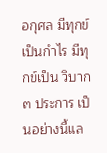อกุศล มีทุกข์เป็นกำไร มีทุกข์เป็น วิบาก ๓ ประการ เป็นอย่างนี้แล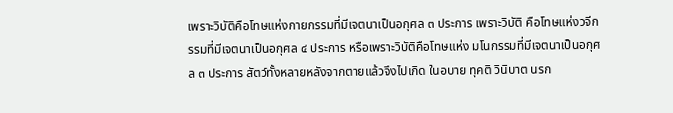เพราะวิบัติคือโทษแห่งกายกรรมที่มีเจตนาเป็นอกุศล ๓ ประการ เพราะวิบัติ คือโทษแห่งวจีกรรมที่มีเจตนาเป็นอกุศล ๔ ประการ หรือเพราะวิบัติคือโทษแห่ง มโนกรรมที่มีเจตนาเป็นอกุศล ๓ ประการ สัตว์ทั้งหลายหลังจากตายแล้วจึงไปเกิด ในอบาย ทุคติ วินิบาต นรก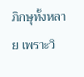ภิกษุทั้งหลาย เพราะวิ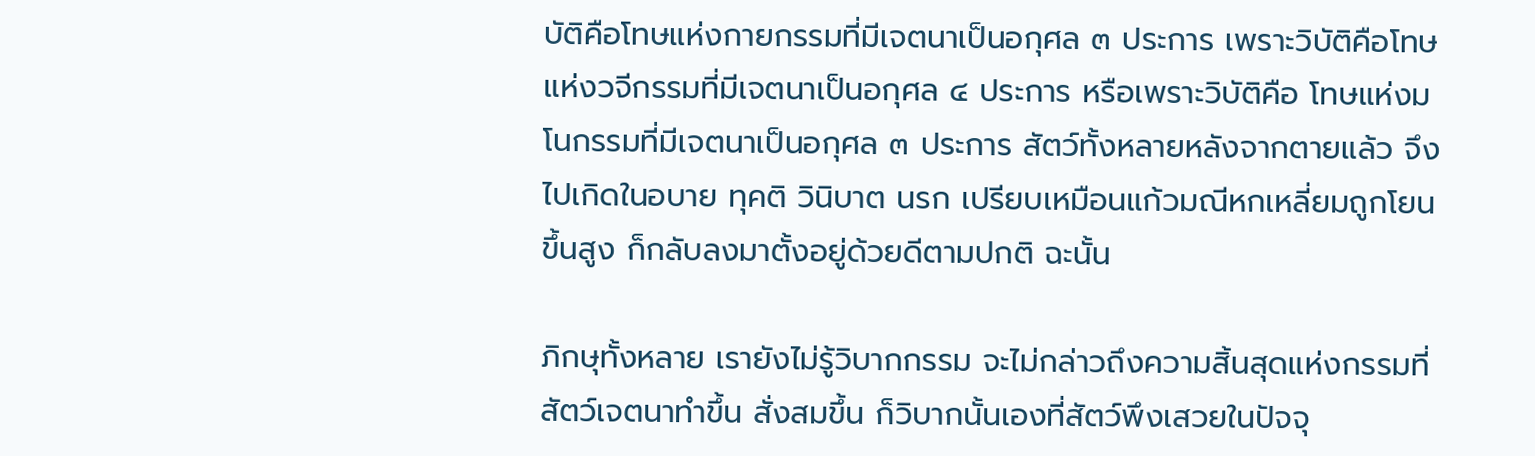บัติคือโทษแห่งกายกรรมที่มีเจตนาเป็นอกุศล ๓ ประการ เพราะวิบัติคือโทษแห่งวจีกรรมที่มีเจตนาเป็นอกุศล ๔ ประการ หรือเพราะวิบัติคือ โทษแห่งมโนกรรมที่มีเจตนาเป็นอกุศล ๓ ประการ สัตว์ทั้งหลายหลังจากตายแล้ว จึงไปเกิดในอบาย ทุคติ วินิบาต นรก เปรียบเหมือนแก้วมณีหกเหลี่ยมถูกโยนขึ้นสูง ก็กลับลงมาตั้งอยู่ด้วยดีตามปกติ ฉะนั้น

ภิกษุทั้งหลาย เรายังไม่รู้วิบากกรรม จะไม่กล่าวถึงความสิ้นสุดแห่งกรรมที่ สัตว์เจตนาทำขึ้น สั่งสมขึ้น ก็วิบากนั้นเองที่สัตว์พึงเสวยในปัจจุ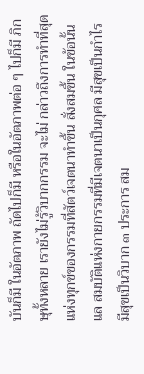บันก็มี ในอัตภาพ ถัดไปก็มี หรือในอัตภาพต่อ ๆ ไปก็มี ภิกษุทั้งหลาย เรายังไม่รู้วิบากกรรม จะไม่ กล่าวถึงการทำที่สุดแห่งทุกข์ของกรรมที่สัตว์เจตนาทำขึ้น สั่งสมขึ้น ในข้อนั้นแล สมบัติแห่งกายกรรมที่มีเจตนาเป็นกุศล มีสุขเป็นกำไร มีสุขเป็นวิบาก ๓ ประการ สม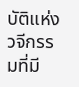บัติแห่งวจีกรรมที่มี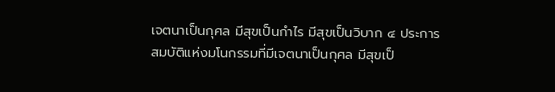เจตนาเป็นกุศล มีสุขเป็นกำไร มีสุขเป็นวิบาก ๔ ประการ สมบัติแห่งมโนกรรมที่มีเจตนาเป็นกุศล มีสุขเป็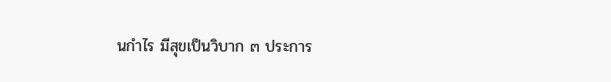นกำไร มีสุขเป็นวิบาก ๓ ประการ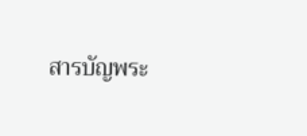สารบัญพระ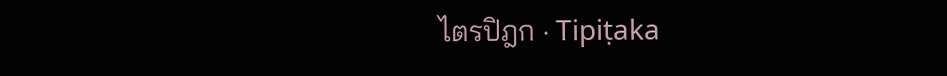ไตรปิฎก · Tipiṭaka